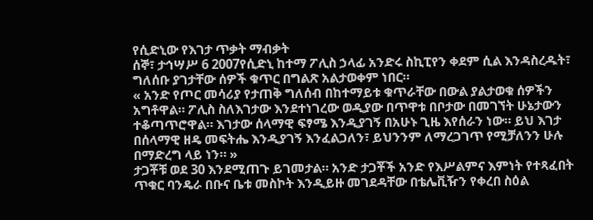የሲድኒው የእገታ ጥቃት ማብቃት
ሰኞ፣ ታኅሣሥ 6 2007የሲድኒ ከተማ ፖሊስ ኃላፊ አንድሩ ስኪፒየን ቀደም ሲል እንዳስረዱት፣ ግለሰቡ ያገታቸው ሰዎች ቁጥር በግልጽ አልታወቀም ነበር።
« አንድ የጦር መሳሪያ የታጠቅ ግለሰብ በከተማይቱ ቁጥራቸው በውል ያልታወቁ ሰዎችን አግቶዋል። ፖሊስ ስለእገታው እንደተነገረው ወዲያው በጥዋቱ በቦታው በመገኘት ሁኔታውን ተቆጣጥሮዋል። እገታው ሰላማዊ ፍፃሜ እንዲያገኝ በአሁኑ ጊዜ እየሰራን ነው። ይህ እገታ በሰላማዊ ዘዴ መፍትሔ እንዲያገኝ እንፈልጋለን፣ ይህንንም ለማረጋገጥ የሚቻለንን ሁሉ በማድረግ ላይ ነን። »
ታጋቾቹ ወደ 30 እንደሚጠጉ ይገመታል። አንድ ታጋቾች አንድ የእሥልምና እምነት የተጻፈበት ጥቁር ባንዴራ በቡና ቤቱ መስኮት እንዲይዙ መገደዳቸው በቴሌቪዥን የቀረበ ስዕል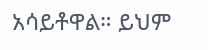አሳይቶዋል። ይህም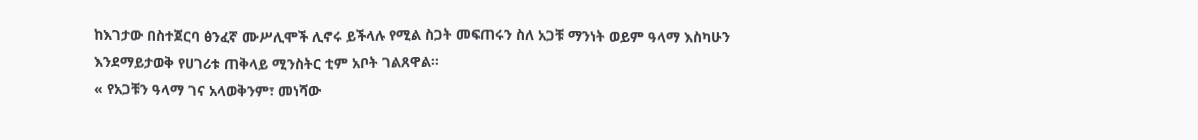ከእገታው በስተጀርባ ፅንፈኛ ሙሥሊሞች ሊኖሩ ይችላሉ የሚል ስጋት መፍጠሩን ስለ አጋቹ ማንነት ወይም ዓላማ እስካሁን እንደማይታወቅ የሀገሪቱ ጠቅላይ ሚንስትር ቲም አቦት ገልጸዋል።
« የአጋቹን ዓላማ ገና አላወቅንም፣ መነሻው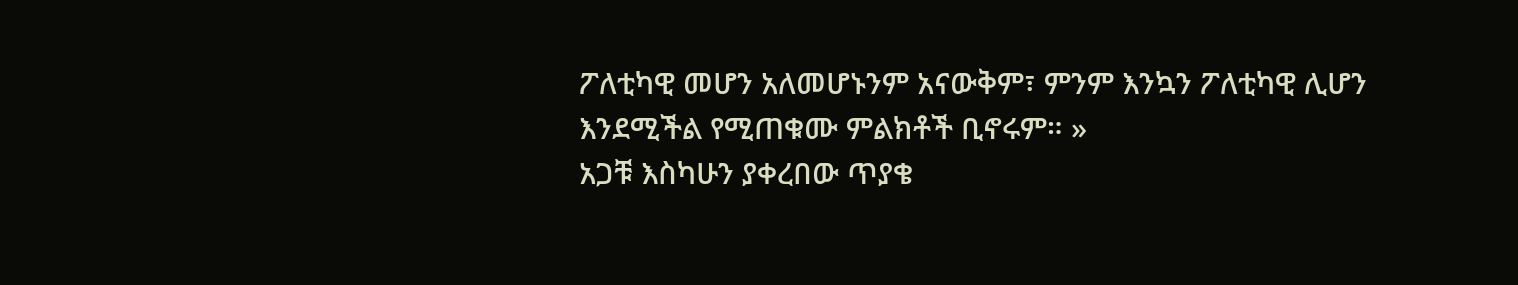ፖለቲካዊ መሆን አለመሆኑንም አናውቅም፣ ምንም እንኳን ፖለቲካዊ ሊሆን እንደሚችል የሚጠቁሙ ምልክቶች ቢኖሩም። »
አጋቹ እስካሁን ያቀረበው ጥያቄ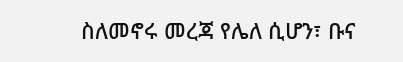ስለመኖሩ መረጃ የሌለ ሲሆን፣ ቡና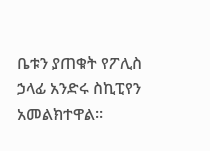ቤቱን ያጠቁት የፖሊስ ኃላፊ አንድሩ ስኪፒየን አመልክተዋል።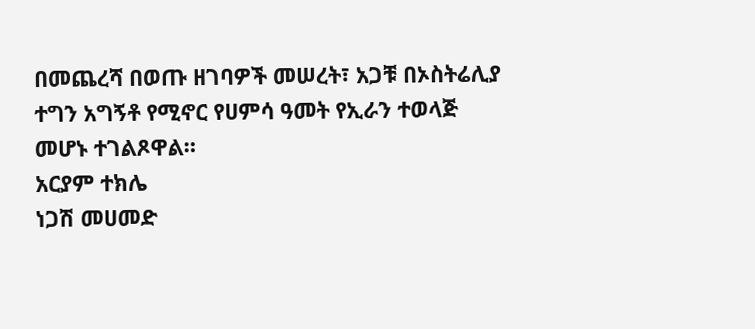በመጨረሻ በወጡ ዘገባዎች መሠረት፣ አጋቹ በኦስትሬሊያ ተግን አግኝቶ የሚኖር የሀምሳ ዓመት የኢራን ተወላጅ መሆኑ ተገልጾዋል።
አርያም ተክሌ
ነጋሽ መሀመድ